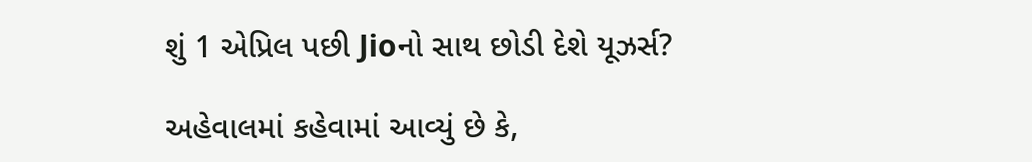શું 1 એપ્રિલ પછી Jioનો સાથ છોડી દેશે યૂઝર્સ?

અહેવાલમાં કહેવામાં આવ્યું છે કે,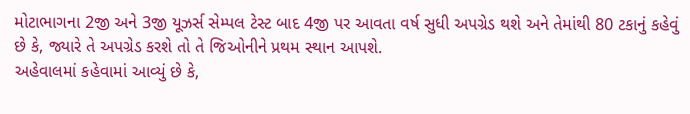મોટાભાગના 2જી અને 3જી યૂઝર્સ સેમ્પલ ટેસ્ટ બાદ 4જી પર આવતા વર્ષ સુધી અપગ્રેડ થશે અને તેમાંથી 80 ટકાનું કહેવું છે કે, જ્યારે તે અપગ્રેડ કરશે તો તે જિઓનીને પ્રથમ સ્થાન આપશે.
અહેવાલમાં કહેવામાં આવ્યું છે કે,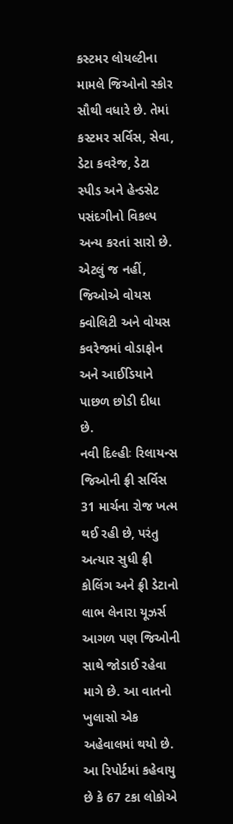કસ્ટમર લોયલ્ટીના મામલે જિઓનો સ્કોર સૌથી વધારે છે. તેમાં કસ્ટમર સર્વિસ, સેવા, ડેટા કવરેજ, ડેટા સ્પીડ અને હેન્ડસેટ પસંદગીનો વિકલ્પ અન્ય કરતાં સારો છે. એટલું જ નહીં, જિઓએ વોયસ ક્વોલિટી અને વોયસ કવરેજમાં વોડાફોન અને આઈડિયાને પાછળ છોડી દીધા છે.
નવી દિલ્હીઃ રિલાયન્સ જિઓની ફ્રી સર્વિસ 31 માર્ચના રોજ ખત્મ થઈ રહી છે, પરંતુ અત્યાર સુધી ફ્રી કોલિંગ અને ફ્રી ડેટાનો લાભ લેનારા યૂઝર્સ આગળ પણ જિઓની સાથે જોડાઈ રહેવા માગે છે. આ વાતનો ખુલાસો એક અહેવાલમાં થયો છે.
આ રિપોર્ટમાં કહેવાયુ છે કે 67 ટકા લોકોએ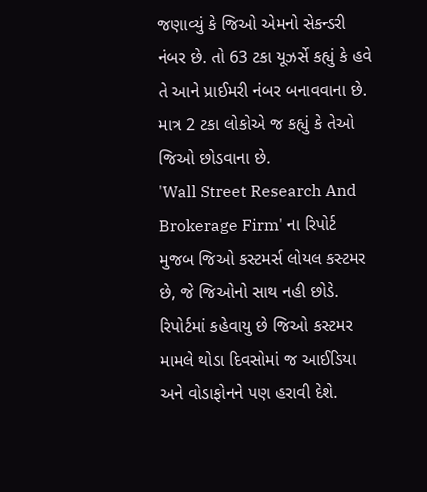જણાવ્યું કે જિઓ એમનો સેકન્ડરી નંબર છે. તો 63 ટકા યૂઝર્સે કહ્યું કે હવે તે આને પ્રાઈમરી નંબર બનાવવાના છે. માત્ર 2 ટકા લોકોએ જ કહ્યું કે તેઓ જિઓ છોડવાના છે.
'Wall Street Research And Brokerage Firm' ના રિપોર્ટ મુજબ જિઓ કસ્ટમર્સ લોયલ કસ્ટમર છે, જે જિઓનો સાથ નહી છોડે. રિપોર્ટમાં કહેવાયુ છે જિઓ કસ્ટમર મામલે થોડા દિવસોમાં જ આઈડિયા અને વોડાફોનને પણ હરાવી દેશે.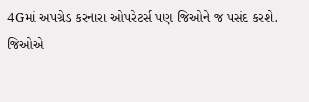4Gમાં અપગ્રેડ કરનારા ઓપરેટર્સ પણ જિઓને જ પસંદ કરશે.
જિઓએ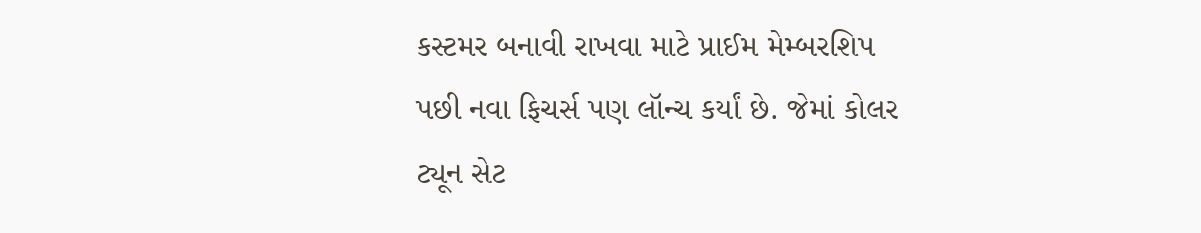કસ્ટમર બનાવી રાખવા માટે પ્રાઈમ મેમ્બરશિપ પછી નવા ફિચર્સ પણ લૉન્ચ કર્યાં છે. જેમાં કોલર ટ્યૂન સેટ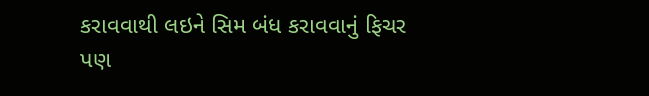કરાવવાથી લઇને સિમ બંધ કરાવવાનું ફિચર પણ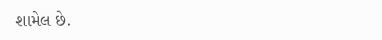શામેલ છે.